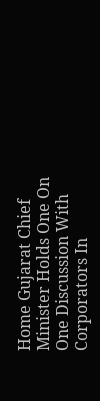Home Gujarat Chief Minister Holds One On One Discussion With Corporators In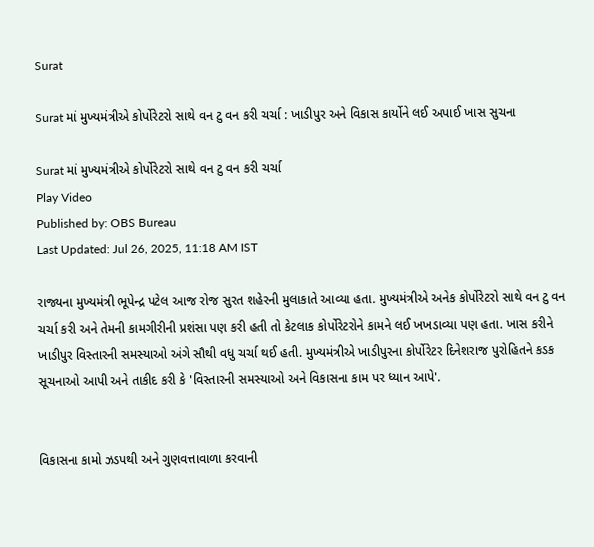Surat

Surat માં મુખ્યમંત્રીએ કોર્પોરેટરો સાથે વન ટુ વન કરી ચર્ચા : ખાડીપુર અને વિકાસ કાર્યોને લઈ અપાઈ ખાસ સુચના

Surat માં મુખ્યમંત્રીએ કોર્પોરેટરો સાથે વન ટુ વન કરી ચર્ચા
Play Video
Published by: OBS Bureau
Last Updated: Jul 26, 2025, 11:18 AM IST

રાજ્યના મુખ્યમંત્રી ભૂપેન્દ્ર પટેલ આજ રોજ સુરત શહેરની મુલાકાતે આવ્યા હતા. મુખ્યમંત્રીએ અનેક કોર્પોરેટરો સાથે વન ટુ વન ચર્ચા કરી અને તેમની કામગીરીની પ્રશંસા પણ કરી હતી તો કેટલાક કોર્પોરેટરોને કામને લઈ ખખડાવ્યા પણ હતા. ખાસ કરીને ખાડીપુર વિસ્તારની સમસ્યાઓ અંગે સૌથી વધુ ચર્ચા થઈ હતી. મુખ્યમંત્રીએ ખાડીપુરના કોર્પોરેટર દિનેશરાજ પુરોહિતને કડક સૂચનાઓ આપી અને તાકીદ કરી કે 'વિસ્તારની સમસ્યાઓ અને વિકાસના કામ પર ધ્યાન આપે'.


વિકાસના કામો ઝડપથી અને ગુણવત્તાવાળા કરવાની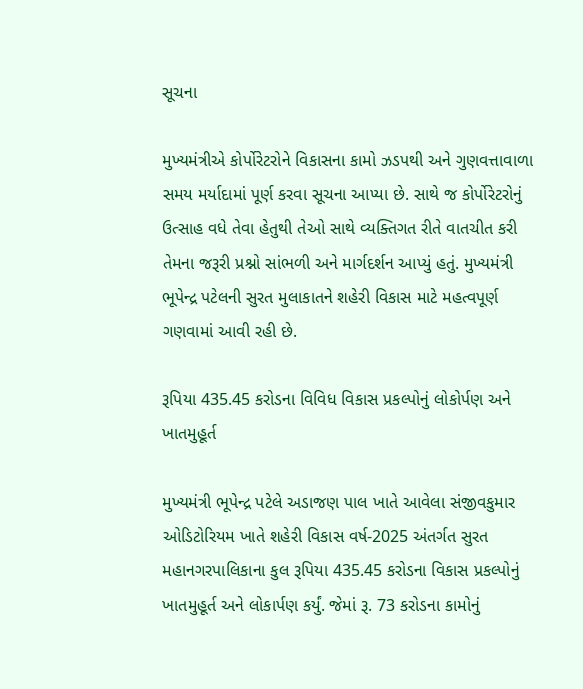સૂચના

મુખ્યમંત્રીએ કોર્પોરેટરોને વિકાસના કામો ઝડપથી અને ગુણવત્તાવાળા સમય મર્યાદામાં પૂર્ણ કરવા સૂચના આપ્યા છે. સાથે જ કોર્પોરેટરોનું ઉત્સાહ વધે તેવા હેતુથી તેઓ સાથે વ્યક્તિગત રીતે વાતચીત કરી તેમના જરૂરી પ્રશ્નો સાંભળી અને માર્ગદર્શન આપ્યું હતું. મુખ્યમંત્રી ભૂપેન્દ્ર પટેલની સુરત મુલાકાતને શહેરી વિકાસ માટે મહત્વપૂર્ણ ગણવામાં આવી રહી છે.

રૂપિયા 435.45 કરોડના વિવિધ વિકાસ પ્રકલ્પોનું લોકોર્પણ અને ખાતમુહૂર્ત

મુખ્યમંત્રી ભૂપેન્દ્ર પટેલે અડાજણ પાલ ખાતે આવેલા સંજીવકુમાર ઓડિટોરિયમ ખાતે શહેરી વિકાસ વર્ષ-2025 અંતર્ગત સુરત મહાનગરપાલિકાના કુલ રૂપિયા 435.45 કરોડના વિકાસ પ્રકલ્પોનું ખાતમુહૂર્ત અને લોકાર્પણ કર્યું. જેમાં રૂ. 73 કરોડના કામોનું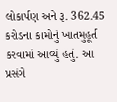લોકાર્પણ અને રૂ. 362.45 કરોડના કામોનું ખાતમુહૂર્ત કરવામાં આવ્યું હતું. આ પ્રસંગે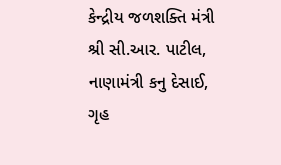કેન્દ્રીય જળશક્તિ મંત્રી શ્રી સી.આર. પાટીલ, નાણામંત્રી કનુ દેસાઈ, ગૃહ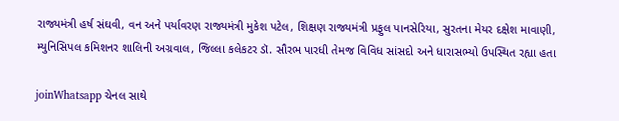રાજ્યમંત્રી હર્ષ સંઘવી, વન અને પર્યાવરણ રાજ્યમંત્રી મુકેશ પટેલ, શિક્ષણ રાજ્યમંત્રી પ્રફુલ પાનસેરિયા, સુરતના મેયર દક્ષેશ માવાણી, મ્યુનિસિપલ કમિશનર શાલિની અગ્રવાલ, જિલ્લા કલેકટર ડૉ. સૌરભ પારધી તેમજ વિવિધ સાંસદો અને ધારાસભ્યો ઉપસ્થિત રહ્યા હતા

joinWhatsapp ચેનલ સાથે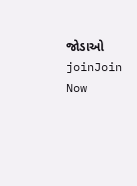જોડાઓ
joinJoin Now